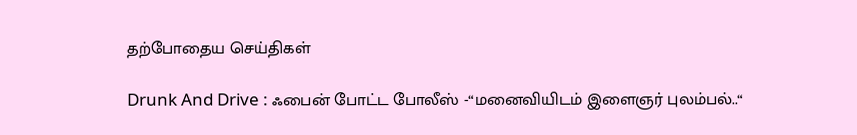தற்போதைய செய்திகள்

Drunk And Drive : ஃபைன் போட்ட போலீஸ் -“மனைவியிடம் இளைஞர் புலம்பல்..“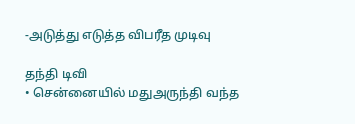-அடுத்து எடுத்த விபரீத முடிவு

தந்தி டிவி
• சென்னையில் மதுஅருந்தி வந்த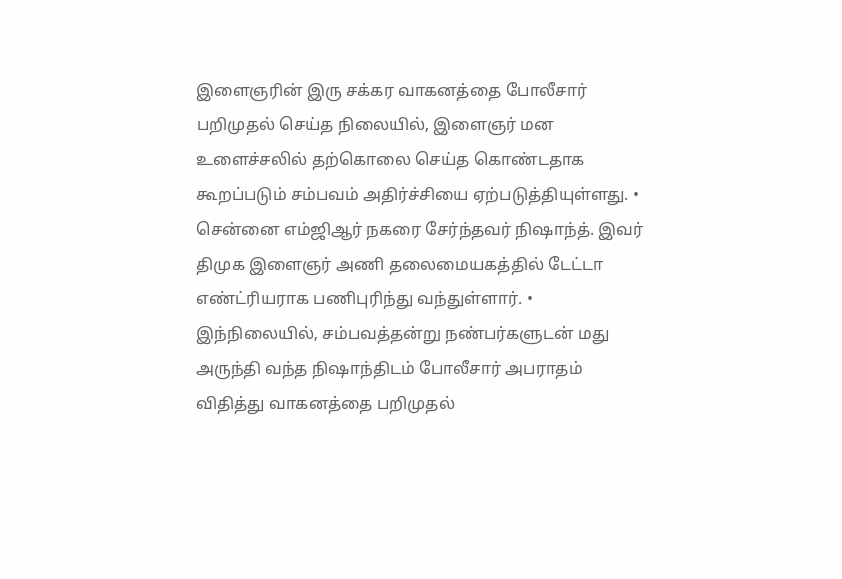இளைஞரின் இரு சக்கர வாகனத்தை போலீசார் பறிமுதல் செய்த நிலையில், இளைஞர் மன உளைச்சலில் தற்கொலை செய்த கொண்டதாக கூறப்படும் சம்பவம் அதிர்ச்சியை ஏற்படுத்தியுள்ளது. • சென்னை எம்ஜிஆர் நகரை சேர்ந்தவர் நிஷாந்த். இவர் திமுக இளைஞர் அணி தலைமையகத்தில் டேட்டா எண்ட்ரியராக பணிபுரிந்து வந்துள்ளார். • இந்நிலையில், சம்பவத்தன்று நண்பர்களுடன் மது அருந்தி வந்த நிஷாந்திடம் போலீசார் அபராதம் விதித்து வாகனத்தை பறிமுதல்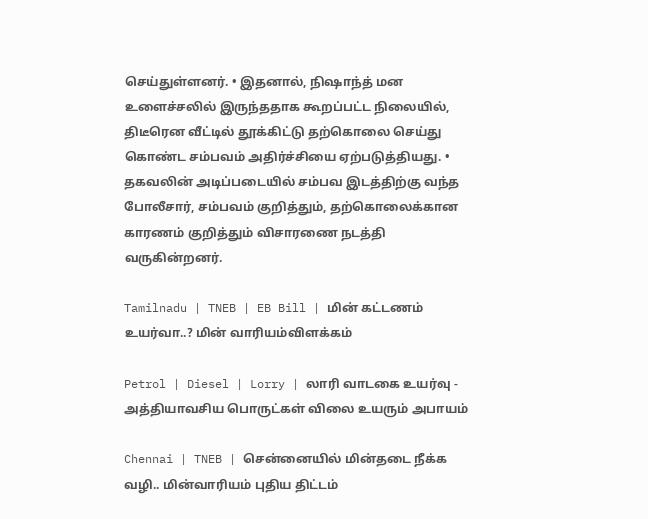செய்துள்ளனர். • இதனால், நிஷாந்த் மன உளைச்சலில் இருந்ததாக கூறப்பட்ட நிலையில், திடீரென வீட்டில் தூக்கிட்டு தற்கொலை செய்து கொண்ட சம்பவம் அதிர்ச்சியை ஏற்படுத்தியது. • தகவலின் அடிப்படையில் சம்பவ இடத்திற்கு வந்த போலீசார், சம்பவம் குறித்தும், தற்கொலைக்கான காரணம் குறித்தும் விசாரணை நடத்தி வருகின்றனர்.

Tamilnadu | TNEB | EB Bill | மின் கட்டணம் உயர்வா..? மின் வாரியம்விளக்கம்

Petrol | Diesel | Lorry | லாரி வாடகை உயர்வு - அத்தியாவசிய பொருட்கள் விலை உயரும் அபாயம்

Chennai | TNEB | சென்னையில் மின்தடை நீக்க வழி.. மின்வாரியம் புதிய திட்டம்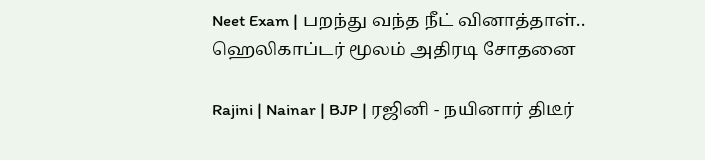Neet Exam | பறந்து வந்த நீட் வினாத்தாள்.. ஹெலிகாப்டர் மூலம் அதிரடி சோதனை

Rajini | Nainar | BJP | ரஜினி - நயினார் திடீர்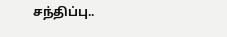சந்திப்பு..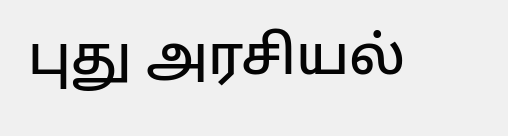புது அரசியல்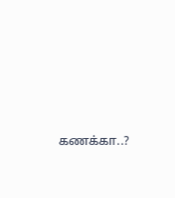கணக்கா..?